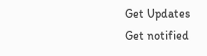Get Updates
Get notified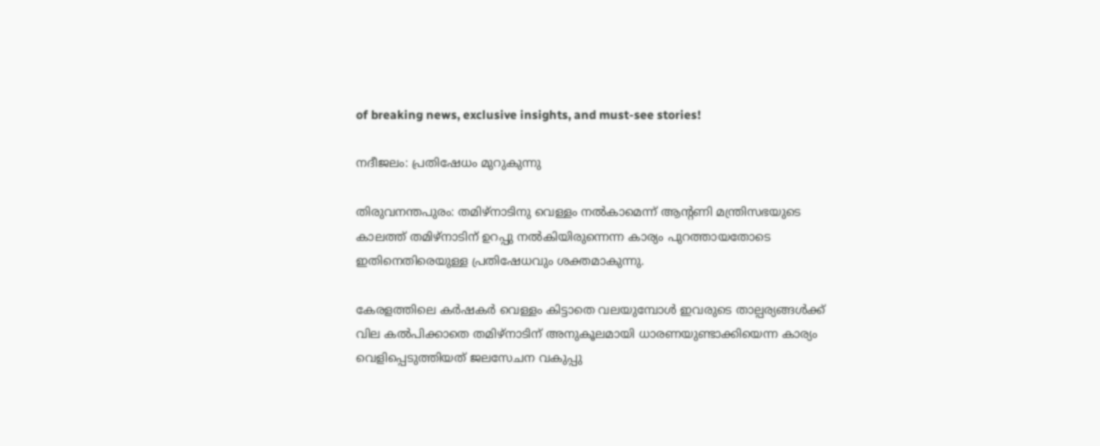of breaking news, exclusive insights, and must-see stories!

നദീജലം: പ്രതിഷേധം മുറുകുന്നു

തിരുവനന്തപുരം: തമിഴ്നാടിനു വെള്ളം നല്‍കാമെന്ന് ആന്റണി മന്ത്രിസഭയുടെ കാലത്ത് തമിഴ്നാടിന് ഉറപ്പു നല്‍കിയിരുന്നെന്ന കാര്യം പുറത്തായതോടെ ഇതിനെതിരെയുള്ള പ്രതിഷേധവും ശക്തമാകുന്നു.

കേരളത്തിലെ കര്‍ഷകര്‍ വെള്ളം കിട്ടാതെ വലയുമ്പോള്‍ ഇവരുടെ താല്പര്യങ്ങള്‍ക്ക് വില കല്‍പിക്കാതെ തമിഴ്നാടിന് അനുകൂലമായി ധാരണയുണ്ടാക്കിയെന്ന കാര്യം വെളിപ്പെടുത്തിയത് ജലസേചന വകുപ്പു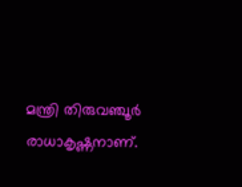മന്ത്രി തിരുവഞ്ചൂര്‍ രാധാകൃഷ്ണനാണ്.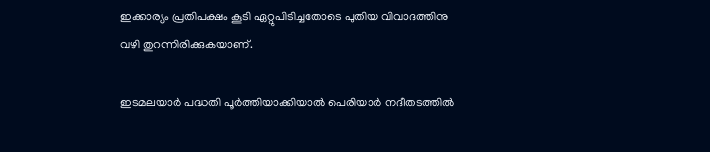ഇക്കാര്യം പ്രതിപക്ഷം കൂടി ഏറ്റുപിടിച്ചതോടെ പുതിയ വിവാദത്തിനു വഴി തുറന്നിരിക്കുകയാണ്.

ഇടമലയാര്‍ പദ്ധതി പൂര്‍ത്തിയാക്കിയാല്‍ പെരിയാര്‍ നദീതടത്തില്‍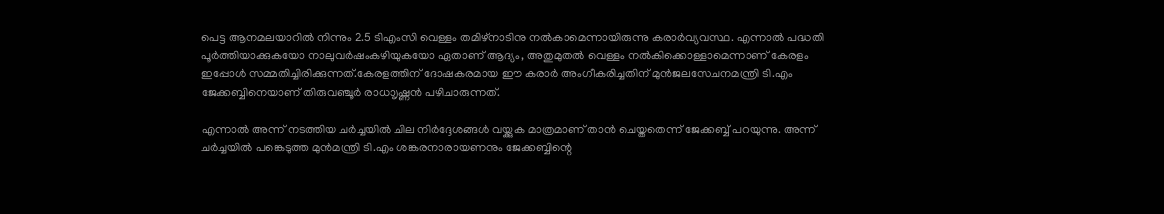പെട്ട ആനമലയാറില്‍ നിന്നും 2.5 ടിഎംസി വെള്ളം തമിഴ്നാടിനു നല്‍കാമെന്നായിരുന്നു കരാര്‍വ്യവസ്ഥ. എന്നാല്‍ പദ്ധതി പൂര്‍ത്തിയാക്കുകയോ നാലുവര്‍ഷംകഴിയുകയോ ഏതാണ് ആദ്യം, അതുമുതല്‍ വെള്ളം നല്‍കിക്കൊള്ളാമെന്നാണ് കേരളം ഇപ്പോള്‍ സമ്മതിച്ചിരിക്കുന്നത്.കേരളത്തിന് ദോഷകരമായ ഈ കരാര്‍ അംഗീകരിച്ചതിന് മുന്‍ജലസേചനമന്ത്രി ടി.എം ജേക്കബ്ബിനെയാണ് തിരുവഞ്ചൂര്‍ രാധാൃഷ്ണന്‍ പഴിചാരുന്നത്.

എന്നാല്‍ അന്ന് നടത്തിയ ചര്‍ച്ചയില്‍ ചില നിര്‍ദ്ദേശങ്ങള്‍ വയ്ക്കുക മാത്രമാണ് താന്‍ ചെയ്തതെന്ന് ജേക്കബ്ബ് പറയുന്നു. അന്ന് ചര്‍ച്ചയില്‍ പങ്കെടുത്ത മുന്‍മന്ത്രി ടി.എം ശങ്കരനാരായണനും ജേക്കബ്ബിന്റെ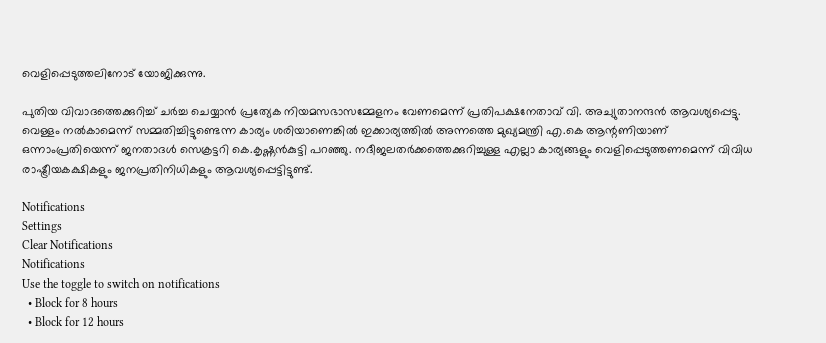വെളിപ്പെടുത്തലിനോട് യോജിക്കുന്നു.

പുതിയ വിവാദത്തെക്കുറിച്ച് ചര്‍ച്ച ചെയ്യാന്‍ പ്രത്യേക നിയമസഭാസമ്മേളനം വേണമെന്ന് പ്രതിപക്ഷനേതാവ് വി. അച്യുതാനന്ദന്‍ ആവശ്യപ്പെട്ടു. വെള്ളം നല്‍കാമെന്ന് സമ്മതിച്ചിട്ടുണ്ടെന്ന കാര്യം ശരിയാണെങ്കില്‍ ഇക്കാര്യത്തില്‍ അന്നത്തെ മുഖ്യമന്ത്രി എ.കെ ആന്റണിയാണ് ഒന്നാംപ്രതിയെന്ന് ജനതാദള്‍ സെക്രട്ടറി കെ.കൃഷ്ണന്‍കുട്ടി പറഞ്ഞു. നദീജലതര്‍ക്കത്തെക്കുറിച്ചുള്ള എല്ലാ കാര്യങ്ങളും വെളിപ്പെടുത്തണമെന്ന് വിവിധ രാഷ്ട്രീയകക്ഷികളും ജനപ്രതിനിധികളും ആവശ്യപ്പെട്ടിട്ടുണ്ട്.

Notifications
Settings
Clear Notifications
Notifications
Use the toggle to switch on notifications
  • Block for 8 hours
  • Block for 12 hours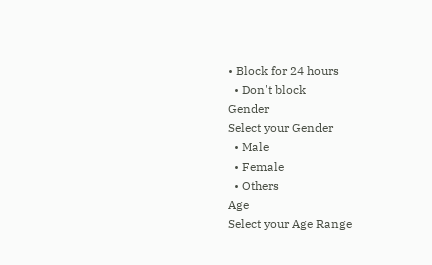• Block for 24 hours
  • Don't block
Gender
Select your Gender
  • Male
  • Female
  • Others
Age
Select your Age Range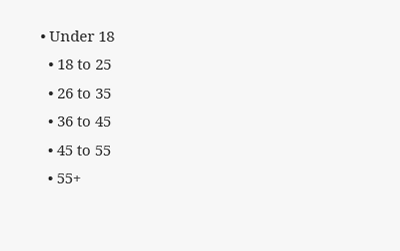• Under 18
  • 18 to 25
  • 26 to 35
  • 36 to 45
  • 45 to 55
  • 55+